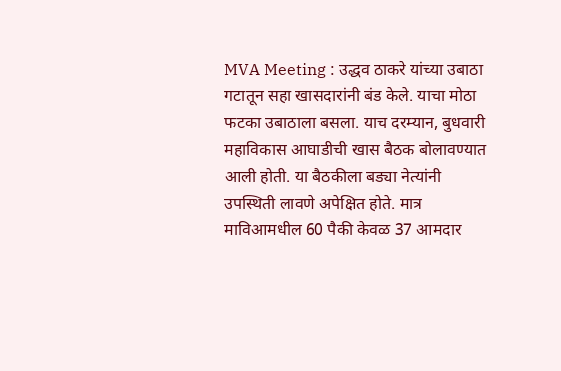MVA Meeting : उद्धव ठाकरे यांच्या उबाठा गटातून सहा खासदारांनी बंड केले. याचा मोठा फटका उबाठाला बसला. याच दरम्यान, बुधवारी महाविकास आघाडीची खास बैठक बोलावण्यात आली होती. या बैठकीला बड्या नेत्यांनी उपस्थिती लावणे अपेक्षित होते. मात्र माविआमधील 60 पैकी केवळ 37 आमदार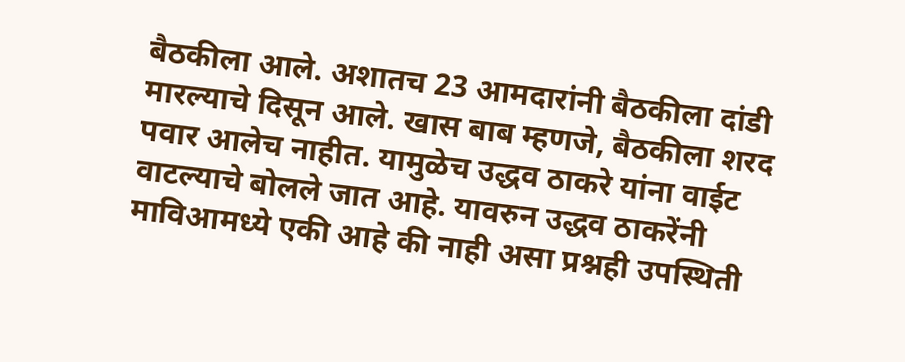बैठकीला आले. अशातच 23 आमदारांनी बैठकीला दांडी मारल्याचे दिसून आले. खास बाब म्हणजे, बैठकीला शरद पवार आलेच नाहीत. यामुळेच उद्धव ठाकरे यांना वाईट वाटल्याचे बोलले जात आहे. यावरुन उद्धव ठाकरेंनी माविआमध्ये एकी आहे की नाही असा प्रश्नही उपस्थिती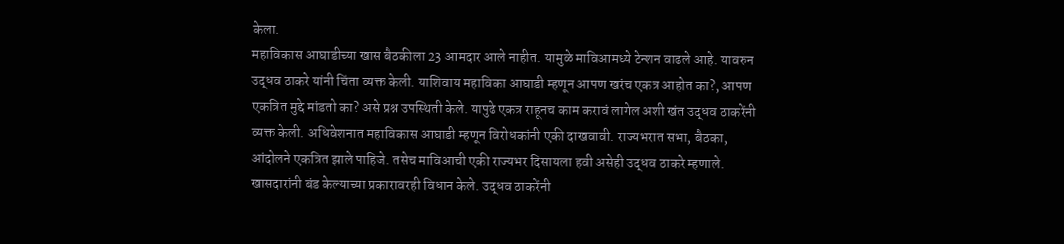केला.
महाविकास आघाडीच्या खास बैठकीला 23 आमदार आले नाहीत. यामुळे माविआमध्ये टेन्शन वाढले आहे. यावरुन उद्धव ठाकरे यांनी चिंता व्यक्त केली. याशिवाय महाविका आघाडी म्हणून आपण खरंच एकत्र आहोत का?, आपण एकत्रित मुद्दे मांडतो का? असे प्रश्न उपस्थिती केले. यापुढे एकत्र राहूनच काम करावं लागेल अशी खंत उद्धव ठाकरेंनी व्यक्त केली. अधिवेशनात महाविकास आघाडी म्हणून विरोधकांनी एकी दाखवावी. राज्यभरात सभा, बैठका, आंदोलने एकत्रित झाले पाहिजे. तसेच माविआची एकी राज्यभर दिसायला हवी असेही उद्धव ठाकरे म्हणाले.
खासदारांनी बंड केल्याच्या प्रकारावरही विधान केले. उद्धव ठाकरेंनी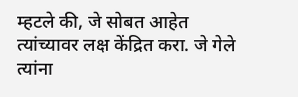म्हटले की, जे सोबत आहेत त्यांच्यावर लक्ष केंद्रित करा. जे गेले त्यांना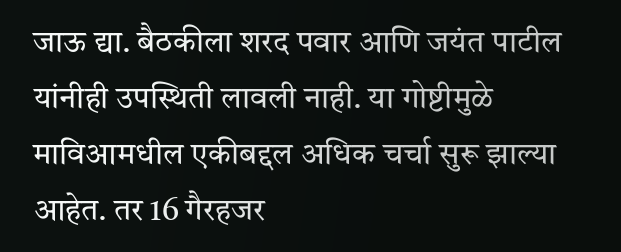जाऊ द्या. बैठकीला शरद पवार आणि जयंत पाटील यांनीही उपस्थिती लावली नाही. या गोष्टीमुळे माविआमधील एकीबद्दल अधिक चर्चा सुरू झाल्या आहेत. तर 16 गैरहजर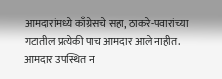आमदारांमध्ये काँग्रेसचे सहा, ठाकरे-पवारांच्या गटातील प्रत्येकी पाच आमदार आले नाहीत. आमदार उपस्थित न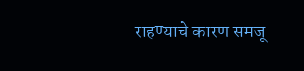राहण्याचे कारण समजू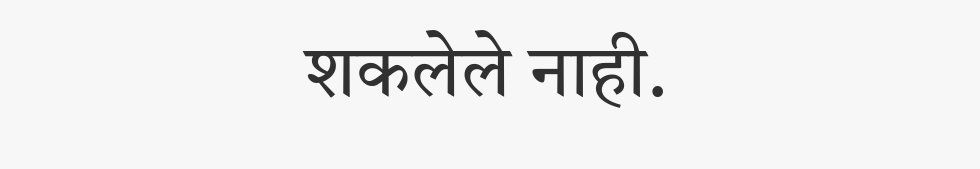शकलेले नाही.